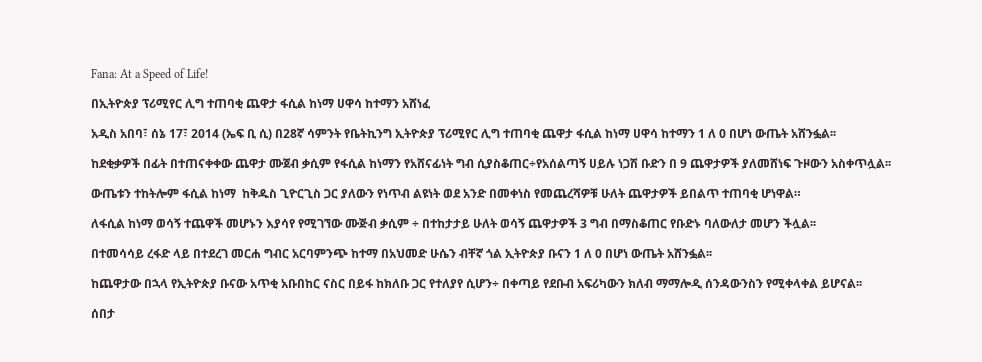Fana: At a Speed of Life!

በኢትዮጵያ ፕሪሚየር ሊግ ተጠባቂ ጨዋታ ፋሲል ከነማ ሀዋሳ ከተማን አሸነፈ

አዲስ አበባ፣ ሰኔ 17፣ 2014 (ኤፍ ቢ ሲ) በ28ኛ ሳምንት የቤትኪንግ ኢትዮጵያ ፕሪሚየር ሊግ ተጠባቂ ጨዋታ ፋሲል ከነማ ሀዋሳ ከተማን 1 ለ 0 በሆነ ውጤት አሸንፏል፡፡

ከደቂቃዎች በፊት በተጠናቀቀው ጨዋታ ሙጀብ ቃሲም የፋሲል ከነማን የአሸናፊነት ግብ ሲያስቆጠር÷የአሰልጣኝ ሀይሉ ነጋሽ ቡድን በ 9 ጨዋታዎች ያለመሸነፍ ጉዞውን አስቀጥሏል፡፡

ውጤቱን ተከትሎም ፋሲል ከነማ  ከቅዱስ ጊዮርጊስ ጋር ያለውን የነጥብ ልዩነት ወደ አንድ በመቀነስ የመጨረሻዎቹ ሁለት ጨዋታዎች ይበልጥ ተጠባቂ ሆነዋል።

ለፋሲል ከነማ ወሳኝ ተጨዋች መሆኑን እያሳየ የሚገኘው ሙጅብ ቃሲም ÷ በተከታታይ ሁለት ወሳኝ ጨዋታዎች 3 ግብ በማስቆጠር የቡድኑ ባለውለታ መሆን ችሏል፡፡

በተመሳሳይ ረፋድ ላይ በተደረገ መርሐ ግብር አርባምንጭ ከተማ በአህመድ ሁሴን ብቸኛ ጎል ኢትዮጵያ ቡናን 1 ለ 0 በሆነ ውጤት አሸንፏል፡፡

ከጨዋታው በኋላ የኢትዮጵያ ቡናው አጥቂ አቡበከር ናስር በይፋ ከክለቡ ጋር የተለያየ ሲሆን÷ በቀጣይ የደቡብ አፍሪካውን ክለብ ማማሎዲ ሰንዳውንስን የሚቀላቀል ይሆናል፡፡

ሰበታ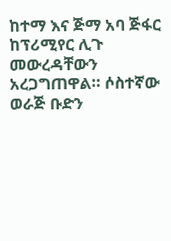ከተማ እና ጅማ አባ ጅፋር ከፕሪሚየር ሊጉ መውረዳቸውን አረጋግጠዋል። ሶስተኛው ወራጅ ቡድን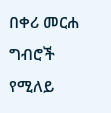በቀሪ መርሐ ግብሮች የሚለይ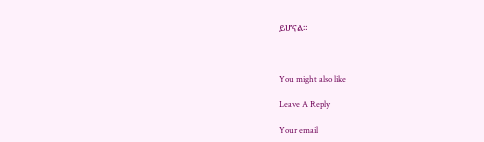ይሆናል።



You might also like

Leave A Reply

Your email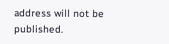address will not be published.